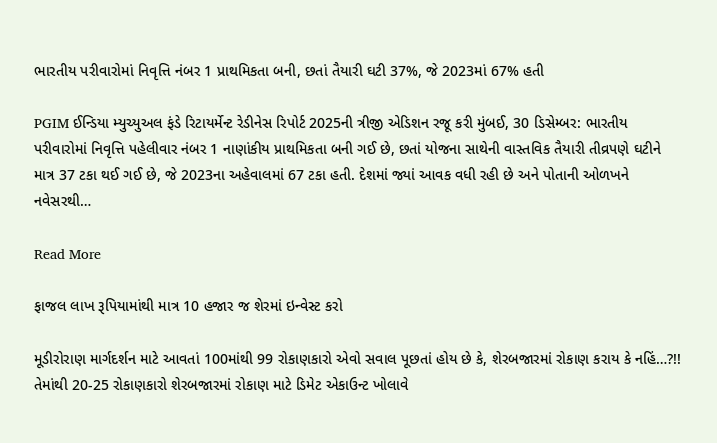ભારતીય પરીવારોમાં નિવૃત્તિ નંબર 1 પ્રાથમિકતા બની, છતાં તૈયારી ઘટી 37%, જે 2023માં 67% હતી

PGIM ઈન્ડિયા મ્યુચ્યુઅલ ફંડે રિટાયર્મેન્ટ રેડીનેસ રિપોર્ટ 2025ની ત્રીજી એડિશન રજૂ કરી મુંબઈ, 30 ડિસેમ્બર: ભારતીય પરીવારોમાં નિવૃત્તિ પહેલીવાર નંબર 1 નાણાંકીય પ્રાથમિકતા બની ગઈ છે, છતાં યોજના સાથેની વાસ્તવિક તૈયારી તીવ્રપણે ઘટીને માત્ર 37 ટકા થઈ ગઈ છે, જે 2023ના અહેવાલમાં 67 ટકા હતી. દેશમાં જ્યાં આવક વધી રહી છે અને પોતાની ઓળખને નવેસરથી…

Read More

ફાજલ લાખ રૂપિયામાંથી માત્ર 10 હજાર જ શેરમાં ઇન્વેસ્ટ કરો

મૂડીરોરાણ માર્ગદર્શન માટે આવતાં 100માંથી 99 રોકાણકારો એવો સવાલ પૂછતાં હોય છે કે, શેરબજારમાં રોકાણ કરાય કે નહિં…?!! તેમાંથી 20-25 રોકાણકારો શેરબજારમાં રોકાણ માટે ડિમેટ એકાઉન્ટ ખોલાવે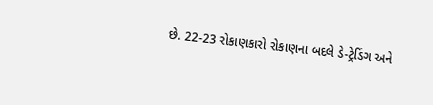છે. 22-23 રોકાણકારો રોકાણના બદલે ડે-ટ્રેડિંગ અને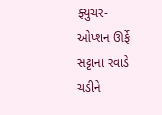ફ્યુચર- ઓપ્શન ઊર્ફે સટ્ટાના રવાડે ચડીને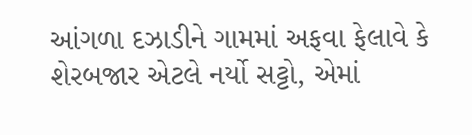આંગળા દઝાડીને ગામમાં અફવા ફેલાવે કે શેરબજાર એટલે નર્યો સટ્ટો, એમાં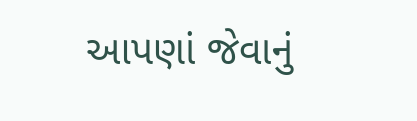આપણાં જેવાનું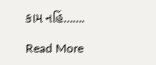કામ નહિં…….

Read More